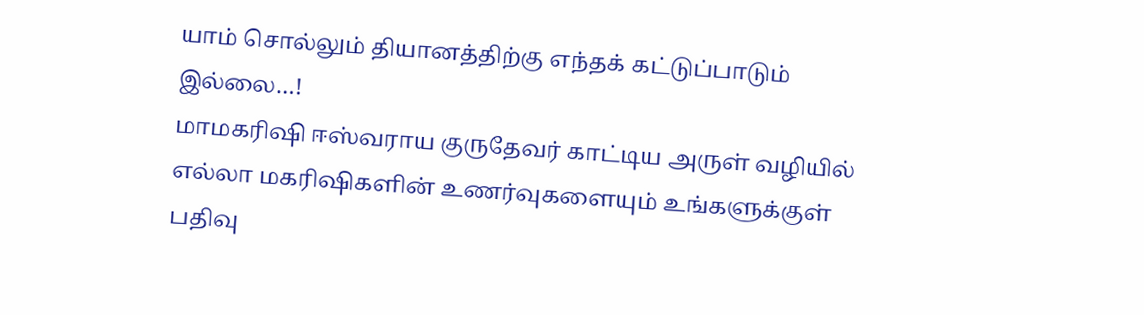யாம் சொல்லும் தியானத்திற்கு எந்தக் கட்டுப்பாடும் இல்லை…!
மாமகரிஷி ஈஸ்வராய குருதேவர் காட்டிய அருள் வழியில் எல்லா மகரிஷிகளின் உணர்வுகளையும் உங்களுக்குள் பதிவு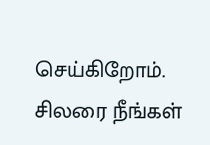செய்கிறோம்.
சிலரை நீங்கள்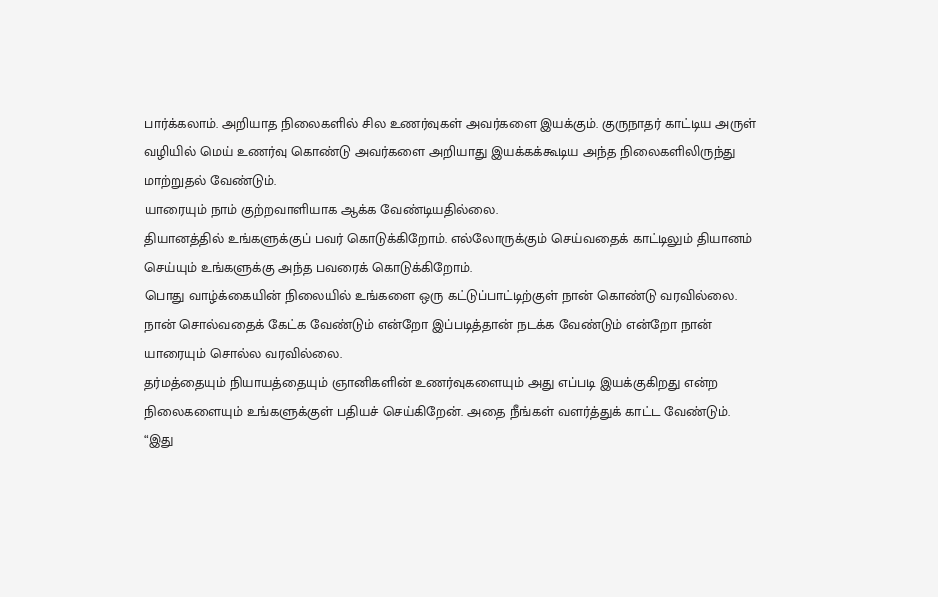பார்க்கலாம். அறியாத நிலைகளில் சில உணர்வுகள் அவர்களை இயக்கும். குருநாதர் காட்டிய அருள் வழியில் மெய் உணர்வு கொண்டு அவர்களை அறியாது இயக்கக்கூடிய அந்த நிலைகளிலிருந்து மாற்றுதல் வேண்டும்.
யாரையும் நாம் குற்றவாளியாக ஆக்க வேண்டியதில்லை.
தியானத்தில் உங்களுக்குப் பவர் கொடுக்கிறோம். எல்லோருக்கும் செய்வதைக் காட்டிலும் தியானம் செய்யும் உங்களுக்கு அந்த பவரைக் கொடுக்கிறோம்.
பொது வாழ்க்கையின் நிலையில் உங்களை ஒரு கட்டுப்பாட்டிற்குள் நான் கொண்டு வரவில்லை. நான் சொல்வதைக் கேட்க வேண்டும் என்றோ இப்படித்தான் நடக்க வேண்டும் என்றோ நான் யாரையும் சொல்ல வரவில்லை.
தர்மத்தையும் நியாயத்தையும் ஞானிகளின் உணர்வுகளையும் அது எப்படி இயக்குகிறது என்ற நிலைகளையும் உங்களுக்குள் பதியச் செய்கிறேன். அதை நீங்கள் வளர்த்துக் காட்ட வேண்டும்.
“இது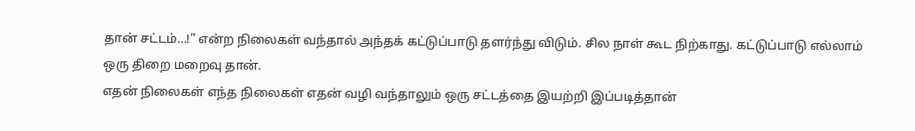தான் சட்டம்…!” என்ற நிலைகள் வந்தால் அந்தக் கட்டுப்பாடு தளர்ந்து விடும். சில நாள் கூட நிற்காது. கட்டுப்பாடு எல்லாம் ஒரு திறை மறைவு தான்.
எதன் நிலைகள் எந்த நிலைகள் எதன் வழி வந்தாலும் ஒரு சட்டத்தை இயற்றி இப்படித்தான்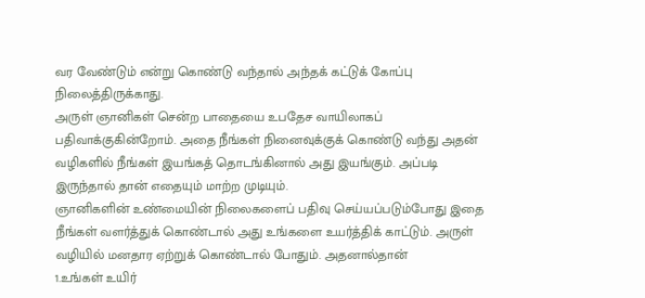வர வேண்டும் என்று கொண்டு வந்தால் அந்தக் கட்டுக் கோப்பு நிலைத்திருக்காது.
அருள் ஞானிகள் சென்ற பாதையை உபதேச வாயிலாகப் பதிவாக்குகின்றோம். அதை நீங்கள் நினைவுக்குக் கொண்டு வந்து அதன் வழிகளில் நீங்கள் இயங்கத் தொடங்கினால் அது இயங்கும். அப்படி இருந்தால் தான் எதையும் மாற்ற முடியும்.
ஞானிகளின் உண்மையின் நிலைகளைப் பதிவு செய்யப்படும்போது இதை நீங்கள் வளர்த்துக் கொண்டால் அது உங்களை உயர்த்திக் காட்டும். அருள் வழியில் மனதார ஏற்றுக் கொண்டால் போதும். அதனால்தான்
1.உங்கள் உயிர்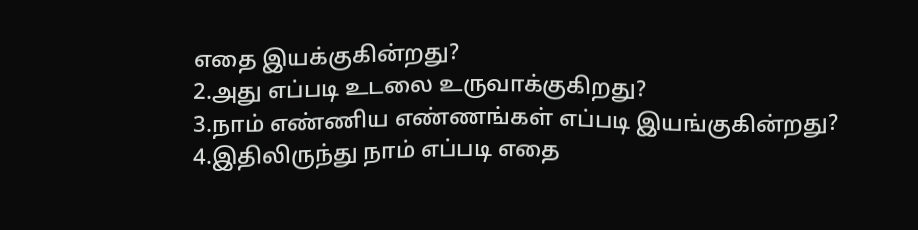எதை இயக்குகின்றது?
2.அது எப்படி உடலை உருவாக்குகிறது?
3.நாம் எண்ணிய எண்ணங்கள் எப்படி இயங்குகின்றது?
4.இதிலிருந்து நாம் எப்படி எதை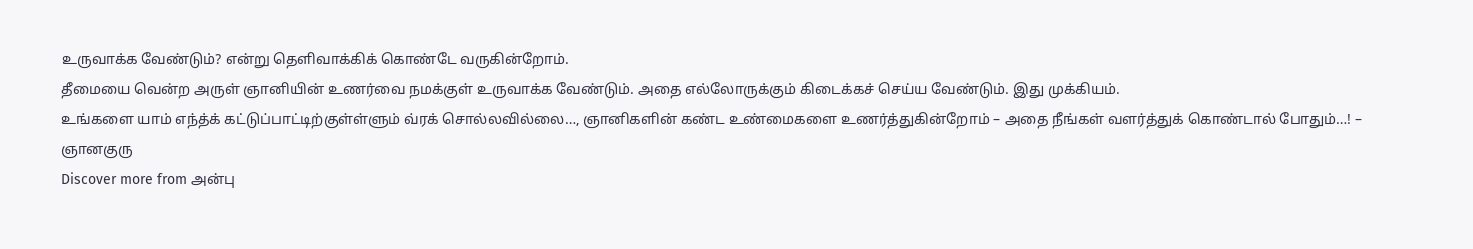உருவாக்க வேண்டும்? என்று தெளிவாக்கிக் கொண்டே வருகின்றோம்.
தீமையை வென்ற அருள் ஞானியின் உணர்வை நமக்குள் உருவாக்க வேண்டும். அதை எல்லோருக்கும் கிடைக்கச் செய்ய வேண்டும். இது முக்கியம்.
உங்களை யாம் எந்த்க் கட்டுப்பாட்டிற்குள்ள்ளும் வ்ரக் சொல்லவில்லை…, ஞானிகளின் கண்ட உண்மைகளை உணர்த்துகின்றோம் – அதை நீங்கள் வளர்த்துக் கொண்டால் போதும்…! – ஞானகுரு
Discover more from அன்பு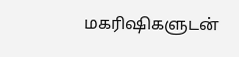மகரிஷிகளுடன்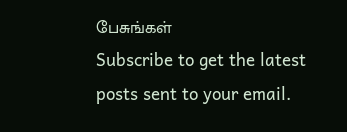பேசுங்கள்
Subscribe to get the latest posts sent to your email.